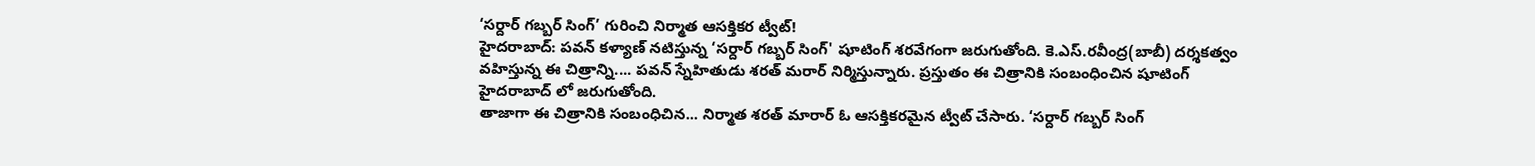‘సర్దార్ గబ్బర్ సింగ్’ గురించి నిర్మాత ఆసక్తికర ట్వీట్!
హైదరాబాద్: పవన్ కళ్యాణ్ నటిస్తున్న ‘సర్దార్ గబ్బర్ సింగ్' షూటింగ్ శరవేగంగా జరుగుతోంది. కె.ఎస్.రవీంద్ర(బాబీ) దర్శకత్వం వహిస్తున్న ఈ చిత్రాన్ని.... పవన్ స్నేహితుడు శరత్ మరార్ నిర్మిస్తున్నారు. ప్రస్తుతం ఈ చిత్రానికి సంబంధించిన షూటింగ్ హైదరాబాద్ లో జరుగుతోంది.
తాజాగా ఈ చిత్రానికి సంబంధిచిన... నిర్మాత శరత్ మారార్ ఓ ఆసక్తికరమైన ట్వీట్ చేసారు. ‘సర్దార్ గబ్బర్ సింగ్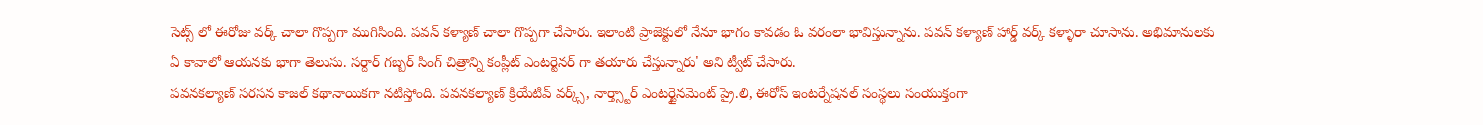సెట్స్ లో ఈరోజు వర్క్ చాలా గొప్పగా ముగిసింది. పవన్ కళ్యాణ్ చాలా గొప్పగా చేసారు. ఇలాంటి ప్రాజెక్టులో నేనూ భాగం కావడం ఓ వరంలా భావిస్తున్నాను. పవన్ కళ్యాణ్ హార్డ్ వర్క్ కళ్ళారా చూసాను. అభిమానులకు ఏ కావాలో ఆయనకు భాగా తెలుసు. సర్దార్ గబ్బర్ సింగ్ చిత్రాన్ని కంప్లీట్ ఎంటర్టెనర్ గా తయారు చేస్తున్నారు' అని ట్వీట్ చేసారు.
పవనకల్యాణ్ సరసన కాజల్ కథానాయికగా నటిస్తోంది. పవనకల్యాణ్ క్రియేటివ్ వర్క్స్, నార్త్స్టార్ ఎంటర్టైనమెంట్ ప్రై.లి, ఈరోస్ ఇంటర్నేషనల్ సంస్థలు సంయుక్తంగా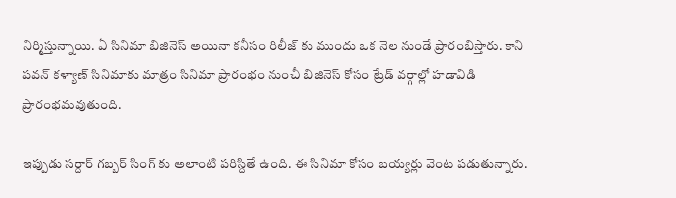నిర్మిస్తున్నాయి. ఏ సినిమా బిజినెస్ అయినా కనీసం రిలీజ్ కు ముందు ఒక నెల నుండే ప్రారంబిస్తారు. కాని పవన్ కళ్యాణ్ సినిమాకు మాత్రం సినిమా ప్రారంభం నుంచీ బిజినెస్ కోసం ట్రేడ్ వర్గాల్లో హడావిడి ప్రారంభమవుతుంది.

ఇప్పుడు సర్దార్ గబ్బర్ సింగ్ కు అలాంటి పరిస్దితే ఉంది. ఈ సినిమా కోసం బయ్యర్లు వెంట పడుతున్నారు.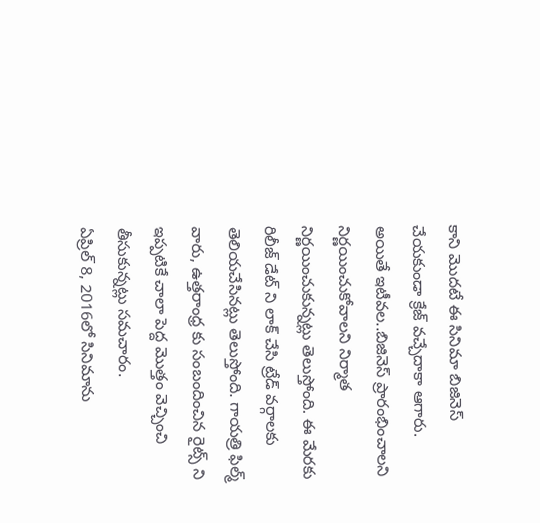కాని మొదటే ఈ సినిమా బిజినెస్ చేయకుండా క్రేజ్ వచ్చేదాకా ఆగారు. అయితే ఇటీవల..బిజినెస్ ప్రారంభించాలని నిర్ణయించుకోవాలని నిర్మాత నిర్ణయించుకున్నట్లు తెలుస్తోంది. ఈ మేరకు రిలీజ్ డేట్ ని లాక్ చేసి ట్రేడ్ వర్గాలకు తెలియచేసినట్లు తెలుస్తోంది. గాయత్రి ఫిల్మ్ వారు, ఉత్తరాంధ్ర కు సంబందించిన రైట్స్ ని ఇప్పటికే చాలా పెద్ద మొత్తం వెచ్చించి తీసుకున్నట్లు సమచారం.
ఏప్రిల్ 8, 2016లో సినిమాను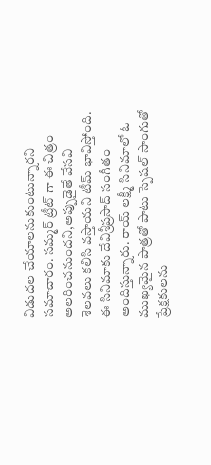విడుదల చేయాలనుకుంటున్నారని సమాచారం. సమ్మర్ ట్రీట్ గా ఈ చిత్రం అలరించనుందని,అప్పుడైతే వేసవి శెలవలు కలిసి వస్తాయని టీమ్ భావిస్తోంది. ఈ సినిమాకు దేవిశ్రీప్రసాద్ సంగీతం అందిస్తున్నారు. రాయ్ లక్ష్మీ సినిమాలో ఓ ముఖ్యమైన పాత్రతో పాటు స్పెషల్ సాంగుతో ప్రేక్షకులను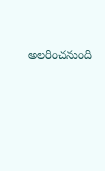అలరించనుంది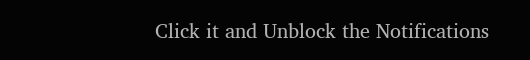Click it and Unblock the Notifications